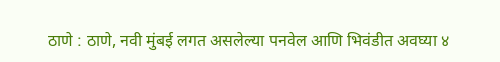ठाणे : ठाणे, नवी मुंबई लगत असलेल्या पनवेल आणि भिवंडीत अवघ्या ४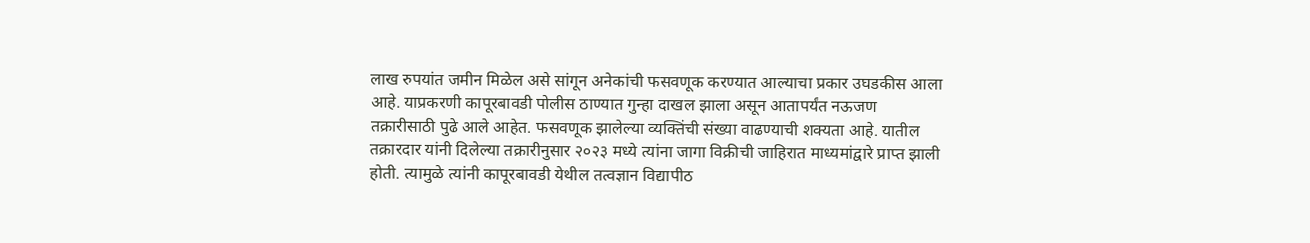लाख रुपयांत जमीन मिळेल असे सांगून अनेकांची फसवणूक करण्यात आल्याचा प्रकार उघडकीस आला आहे. याप्रकरणी कापूरबावडी पोलीस ठाण्यात गुन्हा दाखल झाला असून आतापर्यंत नऊजण तक्रारीसाठी पुढे आले आहेत. फसवणूक झालेल्या व्यक्तिंची संख्या वाढण्याची शक्यता आहे. यातील तक्रारदार यांनी दिलेल्या तक्रारीनुसार २०२३ मध्ये त्यांना जागा विक्रीची जाहिरात माध्यमांद्वारे प्राप्त झाली होती. त्यामुळे त्यांनी कापूरबावडी येथील तत्वज्ञान विद्यापीठ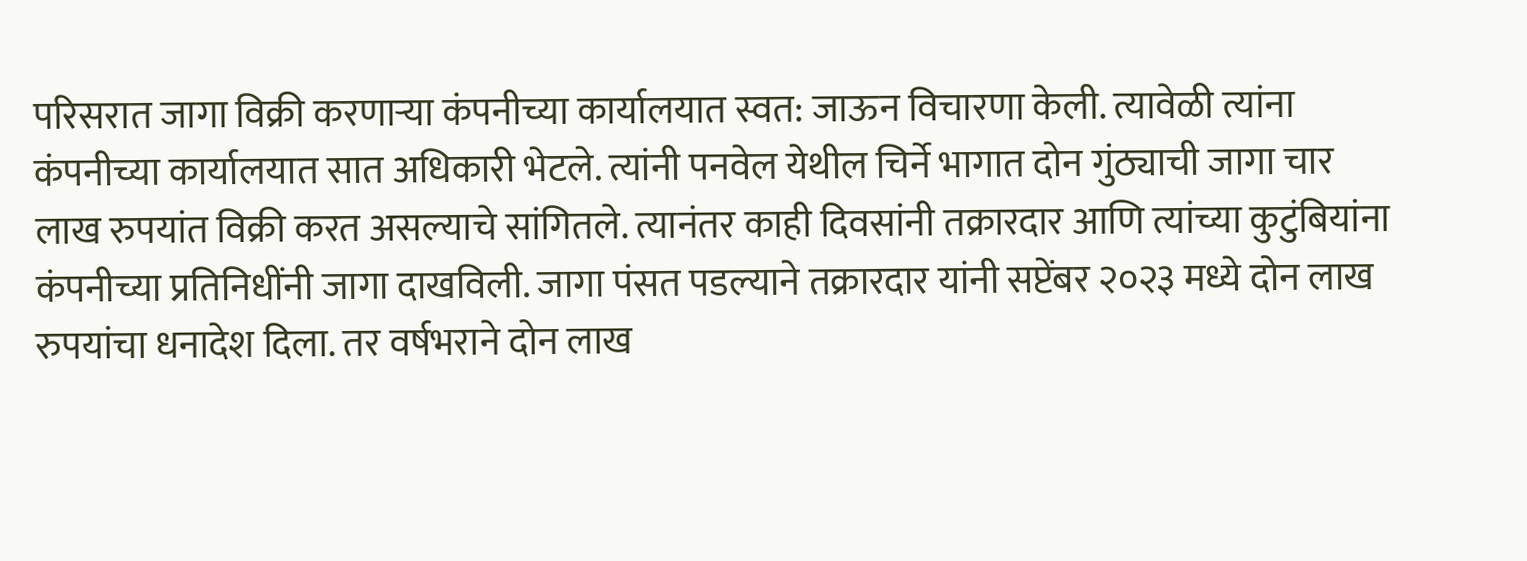परिसरात जागा विक्री करणाऱ्या कंपनीच्या कार्यालयात स्वत: जाऊन विचारणा केली. त्यावेळी त्यांना कंपनीच्या कार्यालयात सात अधिकारी भेटले. त्यांनी पनवेल येथील चिर्ने भागात दोन गुंठ्याची जागा चार लाख रुपयांत विक्री करत असल्याचे सांगितले. त्यानंतर काही दिवसांनी तक्रारदार आणि त्यांच्या कुटुंबियांना कंपनीच्या प्रतिनिधींनी जागा दाखविली. जागा पंसत पडल्याने तक्रारदार यांनी सप्टेंबर २०२३ मध्ये दोन लाख रुपयांचा धनादेश दिला. तर वर्षभराने दोन लाख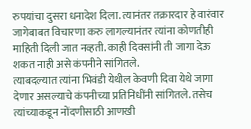रुपयांचा दुसरा धनादेश दिला. त्यानंतर तक्रारदार हे वारंवार जागेबाबत विचारणा करु लागल्यानंतर त्यांना कोणतीही माहिती दिली जात नव्हती. काही दिवसांनी ती जागा देऊ शकत नाही असे कंपनीने सांगितले.
त्याबदल्यात त्यांना भिवंडी येथील केवणी दिवा येथे जागा देणार असल्याचे कंपनीच्या प्रतिनिधींनी सांगितले. तसेच त्यांच्याकडून नोंदणीसाठी आणखी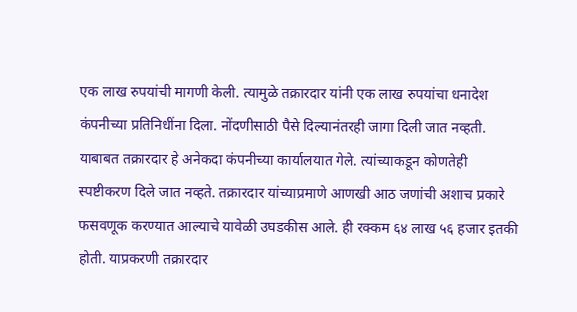एक लाख रुपयांची मागणी केली. त्यामुळे तक्रारदार यांनी एक लाख रुपयांचा धनादेश कंपनीच्या प्रतिनिधींना दिला. नोंदणीसाठी पैसे दिल्यानंतरही जागा दिली जात नव्हती. याबाबत तक्रारदार हे अनेकदा कंपनीच्या कार्यालयात गेले. त्यांच्याकडून कोणतेही स्पष्टीकरण दिले जात नव्हते. तक्रारदार यांच्याप्रमाणे आणखी आठ जणांची अशाच प्रकारे फसवणूक करण्यात आल्याचे यावेळी उघडकीस आले. ही रक्कम ६४ लाख ५६ हजार इतकी होती. याप्रकरणी तक्रारदार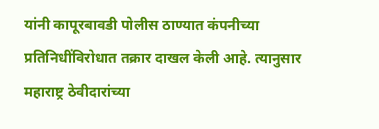यांनी कापूरबावडी पोलीस ठाण्यात कंपनीच्या प्रतिनिधींविरोधात तक्रार दाखल केली आहे. त्यानुसार महाराष्ट्र ठेवीदारांच्या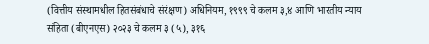(वित्तीय संस्थामधील हितसंबंधाचे संरंक्षण) अधिनियम, १९९९ चे कलम ३,४ आणि भारतीय न्याय संहिता (बीएनएस) २०२३ चे कलम ३ (५), ३१६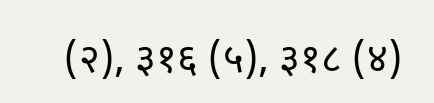(२), ३१६ (५), ३१८ (४)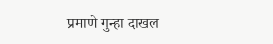प्रमाणे गुन्हा दाखल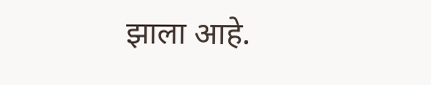झाला आहे.